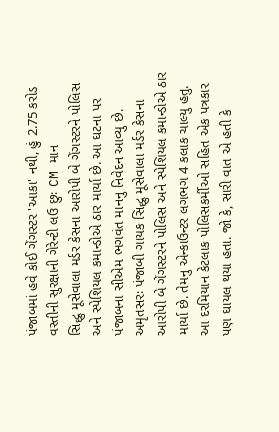પંજાબમાં હવે કોઈ ગેંગસ્ટર 'આકા' નથી, હું 2.75 કરોડ વસ્તીની સુરક્ષાની ગેરેન્ટી લઉ છુઃ CM માન
સિદ્ધુ મૂસેવાલા મર્ડર કેસના આરોપી બે ગેંગસ્ટરને પોલિસ અને સ્પેશિયલ કમાન્ડોએ ઠાર માર્યા છે. આ ઘટના પર પંજાબના સીએમ ભગવંત માનનુ નિવેદન આવ્યુ છે.
અમૃતસરઃ પંજાબી ગાયક સિદ્ધુ મૂસેવાલા મર્ડર કેસના આરોપી બે ગેંગસ્ટરને પોલિસ અને સ્પેશિયલ કમાન્ડોએ ઠાર માર્યા છે. તેમનુ એન્કાઉન્ટર લગભગ 4 કલાક ચાલ્યુ હતુ. આ દરમિયાન કેટલાક પોલિસકર્મીઓ સહિત એક પત્રકાર પણ ઘાયલ થયા હતા. જો કે, સારી વાત એ હતી કે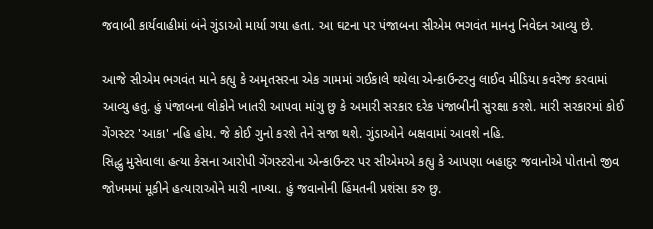જવાબી કાર્યવાહીમાં બંને ગુંડાઓ માર્યા ગયા હતા. આ ઘટના પર પંજાબના સીએમ ભગવંત માનનુ નિવેદન આવ્યુ છે.

આજે સીએમ ભગવંત માને કહ્યુ કે અમૃતસરના એક ગામમાં ગઈકાલે થયેલા એન્કાઉન્ટરનુ લાઈવ મીડિયા કવરેજ કરવામાં આવ્યુ હતુ. હું પંજાબના લોકોને ખાતરી આપવા માંગુ છુ કે અમારી સરકાર દરેક પંજાબીની સુરક્ષા કરશે. મારી સરકારમાં કોઈ ગેંગસ્ટર 'આકા' નહિ હોય. જે કોઈ ગુનો કરશે તેને સજા થશે. ગુંડાઓને બક્ષવામાં આવશે નહિ.
સિદ્ધુ મુસેવાલા હત્યા કેસના આરોપી ગેંગસ્ટરોના એન્કાઉન્ટર પર સીએમએ કહ્યુ કે આપણા બહાદુર જવાનોએ પોતાનો જીવ જોખમમાં મૂકીને હત્યારાઓને મારી નાખ્યા. હું જવાનોની હિંમતની પ્રશંસા કરુ છુ.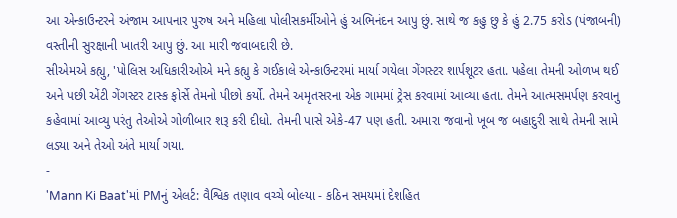આ એન્કાઉન્ટરને અંજામ આપનાર પુરુષ અને મહિલા પોલીસકર્મીઓને હું અભિનંદન આપુ છું. સાથે જ કહુ છુ કે હું 2.75 કરોડ (પંજાબની) વસ્તીની સુરક્ષાની ખાતરી આપુ છું. આ મારી જવાબદારી છે.
સીએમએ કહ્યુ, 'પોલિસ અધિકારીઓએ મને કહ્યુ કે ગઈકાલે એન્કાઉન્ટરમાં માર્યા ગયેલા ગેંગસ્ટર શાર્પશૂટર હતા. પહેલા તેમની ઓળખ થઈ અને પછી એંટી ગેંગસ્ટર ટાસ્ક ફોર્સે તેમનો પીછો કર્યો. તેમને અમૃતસરના એક ગામમાં ટ્રેસ કરવામાં આવ્યા હતા. તેમને આત્મસમર્પણ કરવાનુ કહેવામાં આવ્યુ પરંતુ તેઓએ ગોળીબાર શરૂ કરી દીધો. તેમની પાસે એકે-47 પણ હતી. અમારા જવાનો ખૂબ જ બહાદુરી સાથે તેમની સામે લડ્યા અને તેઓ અંતે માર્યા ગયા.
-
'Mann Ki Baat'માં PMનું એલર્ટ: વૈશ્વિક તણાવ વચ્ચે બોલ્યા - કઠિન સમયમાં દેશહિત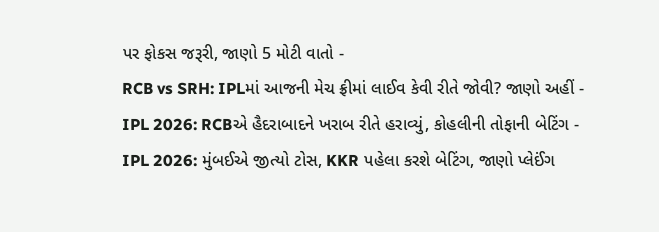પર ફોકસ જરૂરી, જાણો 5 મોટી વાતો -
RCB vs SRH: IPLમાં આજની મેચ ફ્રીમાં લાઈવ કેવી રીતે જોવી? જાણો અહીં -
IPL 2026: RCBએ હૈદરાબાદને ખરાબ રીતે હરાવ્યું, કોહલીની તોફાની બેટિંગ -
IPL 2026: મુંબઈએ જીત્યો ટોસ, KKR પહેલા કરશે બેટિંગ, જાણો પ્લેઈંગ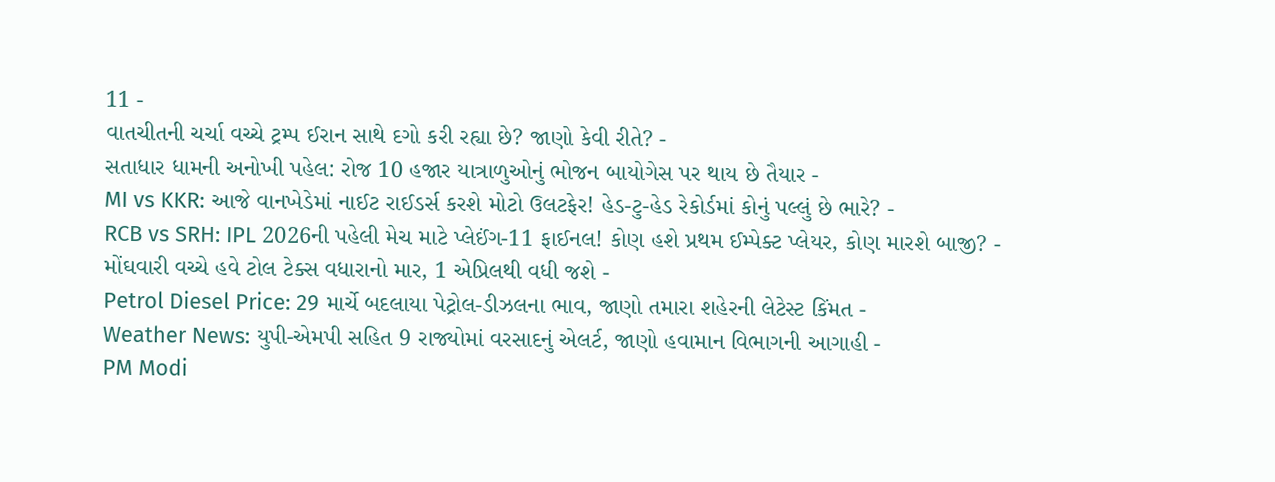11 -
વાતચીતની ચર્ચા વચ્ચે ટ્રમ્પ ઈરાન સાથે દગો કરી રહ્યા છે? જાણો કેવી રીતે? -
સતાધાર ધામની અનોખી પહેલ: રોજ 10 હજાર યાત્રાળુઓનું ભોજન બાયોગેસ પર થાય છે તૈયાર -
MI vs KKR: આજે વાનખેડેમાં નાઈટ રાઈડર્સ કરશે મોટો ઉલટફેર! હેડ-ટુ-હેડ રેકોર્ડમાં કોનું પલ્લું છે ભારે? -
RCB vs SRH: IPL 2026ની પહેલી મેચ માટે પ્લેઈંગ-11 ફાઈનલ! કોણ હશે પ્રથમ ઈમ્પેક્ટ પ્લેયર, કોણ મારશે બાજી? -
મોંઘવારી વચ્ચે હવે ટોલ ટેક્સ વધારાનો માર, 1 એપ્રિલથી વધી જશે -
Petrol Diesel Price: 29 માર્ચે બદલાયા પેટ્રોલ-ડીઝલના ભાવ, જાણો તમારા શહેરની લેટેસ્ટ કિંમત -
Weather News: યુપી-એમપી સહિત 9 રાજ્યોમાં વરસાદનું એલર્ટ, જાણો હવામાન વિભાગની આગાહી -
PM Modi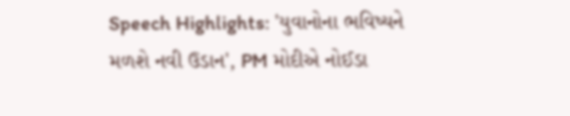Speech Highlights: 'યુવાનોના ભવિષ્યને મળશે નવી ઉડાન', PM મોદીએ નોઈડા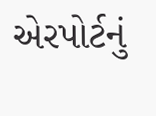એરપોર્ટનું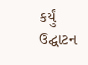કર્યું ઉદ્ઘાટન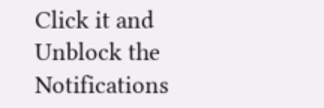Click it and Unblock the Notifications